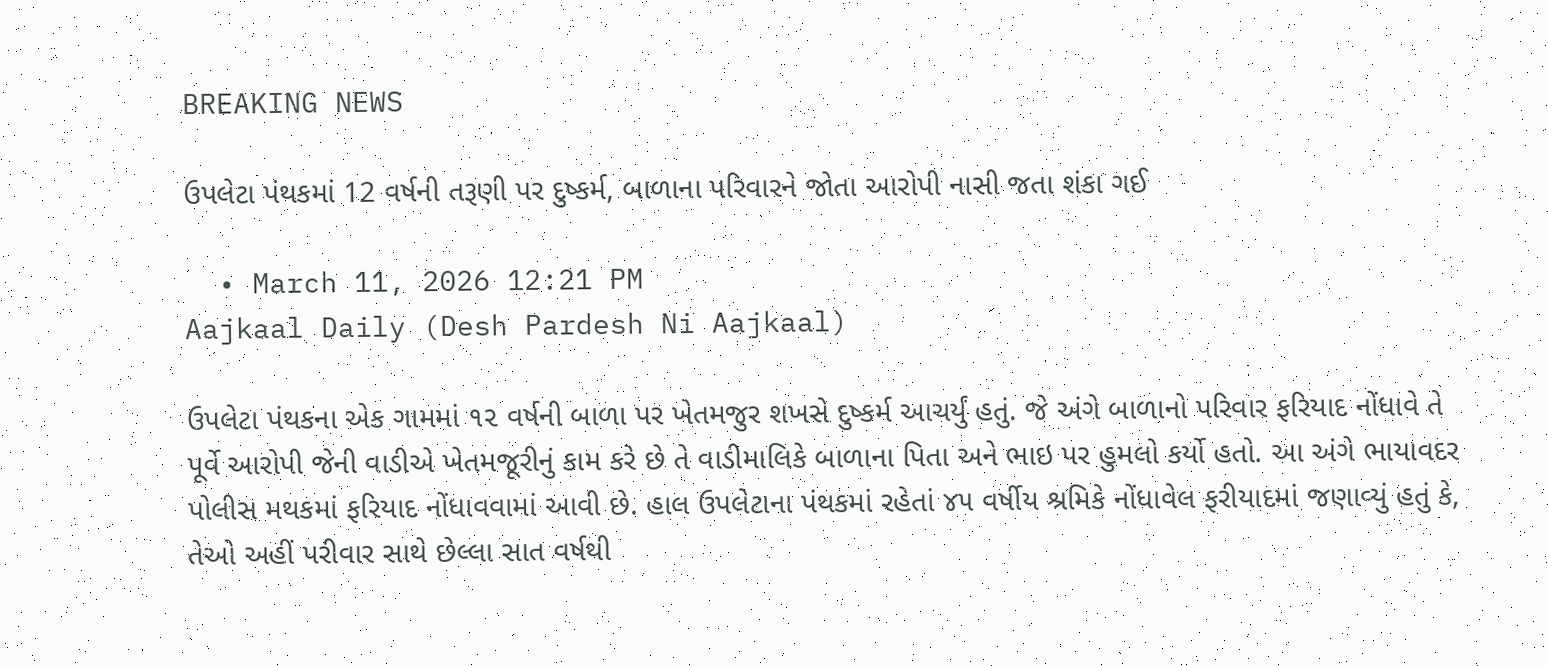BREAKING NEWS

ઉપલેટા પંથકમાં 12 વર્ષની તરૂણી પર દુષ્કર્મ, બાળાના પરિવારને જોતા આરોપી નાસી જતા શંકા ગઈ

  • March 11, 2026 12:21 PM
Aajkaal Daily (Desh Pardesh Ni Aajkaal)

ઉપલેટા પંથકના એક ગામમાં ૧૨ વર્ષની બાળા પર ખેતમજુર શખસે દુષ્કર્મ આચર્યું હતું. જે અંગે બાળાનો પરિવાર ફરિયાદ નોંધાવે તે પૂર્વે આરોપી જેની વાડીએ ખેતમજૂરીનું કામ કરે છે તે વાડીમાલિકે બાળાના પિતા અને ભાઇ પર હુમલો કર્યો હતો. આ અંગે ભાયાવદર પોલીસ મથકમાં ફરિયાદ નોંધાવવામાં આવી છે. હાલ ઉપલેટાના પંથકમાં રહેતાં ૪૫ વર્ષીય શ્રમિકે નોંધાવેલ ફરીયાદમાં જણાવ્યું હતું કે, તેઓ અહીં પરીવાર સાથે છેલ્લા સાત વર્ષથી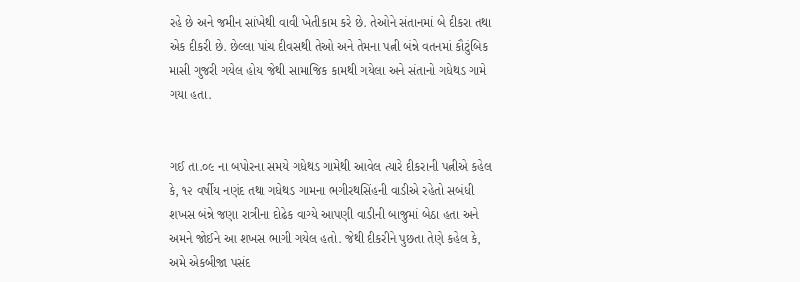રહે છે અને જમીન સાંખેથી વાવી ખેતીકામ કરે છે. તેઓને સંતાનમાં બે દીકરા તથા એક દીકરી છે. છેલ્લા પાંચ દીવસથી તેઓ અને તેમના પત્ની બંન્ને વતનમાં કૌટુંબિક માસી ગુજરી ગયેલ હોય જેથી સામાજિક કામથી ગયેલા અને સંતાનો ગધેથડ ગામે ગયા હતા.


ગઈ તા.૦૯ ના બપોરના સમયે ગધેથડ ગામેથી આવેલ ત્યારે દીકરાની પત્નીએ કહેલ કે, ૧૨ વર્ષીય નણંદ તથા ગધેથડ ગામના ભગીરથસિંહની વાડીએ રહેતો સબંધી શખસ બંન્ને જણા રાત્રીના દોઢેક વાગ્યે આપણી વાડીની બાજુમાં બેઠા હતા અને અમને જોઈને આ શખસ ભાગી ગયેલ હતો. જેથી દીકરીને પુછતા તેણે કહેલ કે, અમે એકબીજા પસંદ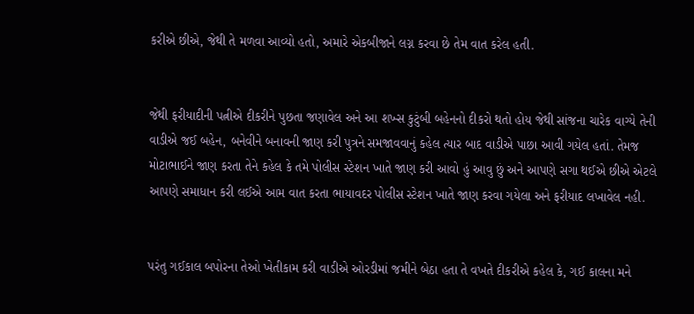કરીએ છીએ, જેથી તે મળવા આવ્યો હતો, અમારે એકબીજાને લગ્ન કરવા છે તેમ વાત કરેલ હતી.


જેથી ફરીયાદીની પત્નીએ દીકરીને પુછતા જણાવેલ અને આ શખ્સ કુટુંબી બહેનનો દીકરો થતો હોય જેથી સાંજના ચારેક વાગ્યે તેની વાડીએ જઈ બહેન, બનેવીને બનાવની જાણ કરી પુત્રને સમજાવવાનું કહેલ ત્યાર બાદ વાડીએ પાછા આવી ગયેલ હતાં. તેમજ મોટાભાઈને જાણ કરતા તેને કહેલ કે તમે પોલીસ સ્ટેશન ખાતે જાણ કરી આવો હું આવુ છું અને આપણે સગા થઈએ છીએ એટલે આપણે સમાધાન કરી લઈએ આમ વાત કરતા ભાયાવદર પોલીસ સ્ટેશન ખાતે જાણ કરવા ગયેલા અને ફરીયાદ લખાવેલ નહી.


પરંતુ ગઈકાલ બપોરના તેઓ ખેતીકામ કરી વાડીએ ઓરડીમાં જમીને બેઠા હતા તે વખતે દીકરીએ કહેલ કે, ગઈ કાલના મને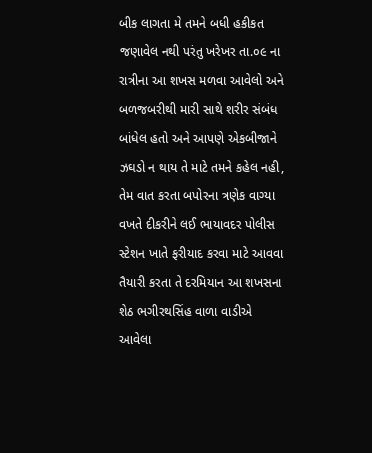બીક લાગતા મે તમને બધી હકીકત જણાવેલ નથી પરંતુ ખરેખર તા.૦૯ ના રાત્રીના આ શખસ મળવા આવેલો અને બળજબરીથી મારી સાથે શરીર સંબંધ બાંધેલ હતો અને આપણે એકબીજાને ઝઘડો ન થાય તે માટે તમને કહેલ નહી, તેમ વાત કરતા બપોરના ત્રણેક વાગ્યા વખતે દીકરીને લઈ ભાયાવદર પોલીસ સ્ટેશન ખાતે ફરીયાદ કરવા માટે આવવા તૈયારી કરતા તે દરમિયાન આ શખસના શેઠ ભગીરથસિંહ વાળા વાડીએ આવેલા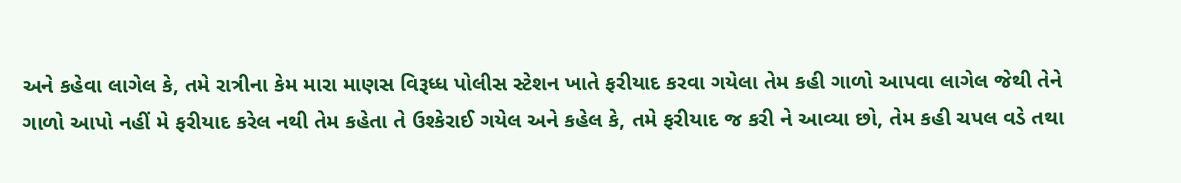અને કહેવા લાગેલ કે, તમે રાત્રીના કેમ મારા માણસ વિરૂધ્ધ પોલીસ સ્ટેશન ખાતે ફરીયાદ કરવા ગયેલા તેમ કહી ગાળો આપવા લાગેલ જેથી તેને ગાળો આપો નહીં મે ફરીયાદ કરેલ નથી તેમ કહેતા તે ઉશ્કેરાઈ ગયેલ અને કહેલ કે, તમે ફરીયાદ જ કરી ને આવ્યા છો, તેમ કહી ચપલ વડે તથા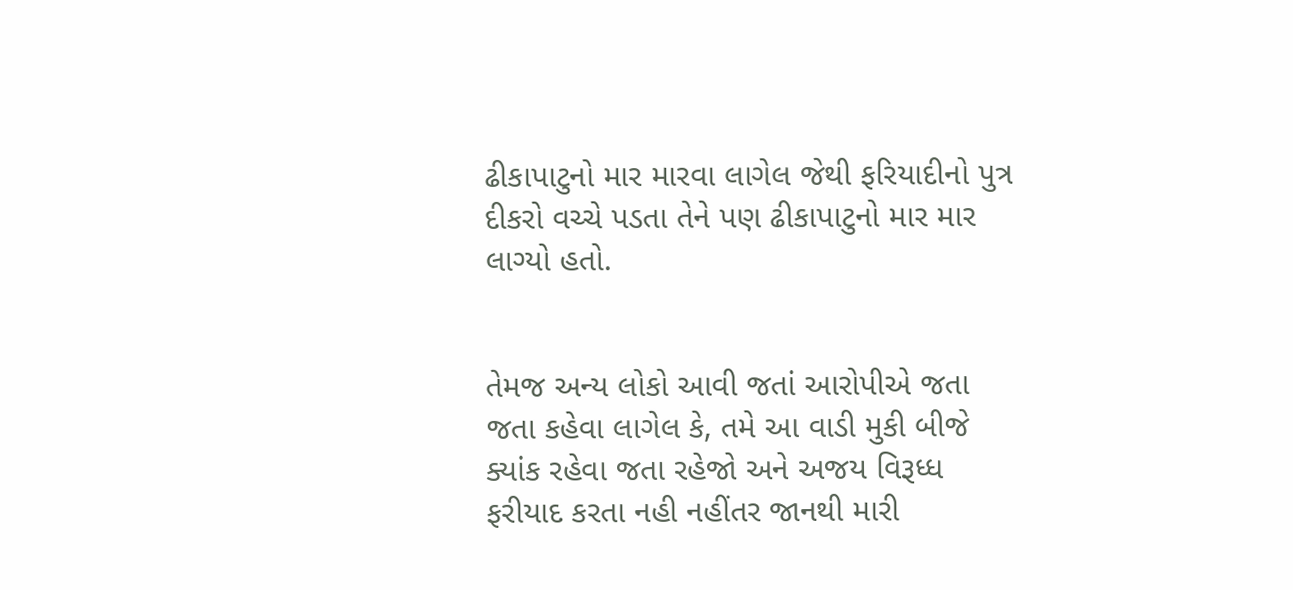ઢીકાપાટુનો માર મારવા લાગેલ જેથી ફરિયાદીનો પુત્ર દીકરો વચ્ચે પડતા તેને પણ ઢીકાપાટુનો માર માર લાગ્યો હતો.


તેમજ અન્ય લોકો આવી જતાં આરોપીએ જતા જતા કહેવા લાગેલ કે, તમે આ વાડી મુકી બીજે ક્યાંક રહેવા જતા રહેજો અને અજય વિરૂધ્ધ ફરીયાદ કરતા નહી નહીંતર જાનથી મારી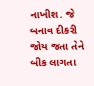નાખીશ. જે બનાવ દીકરી જોય જતા તેને બીક લાગતા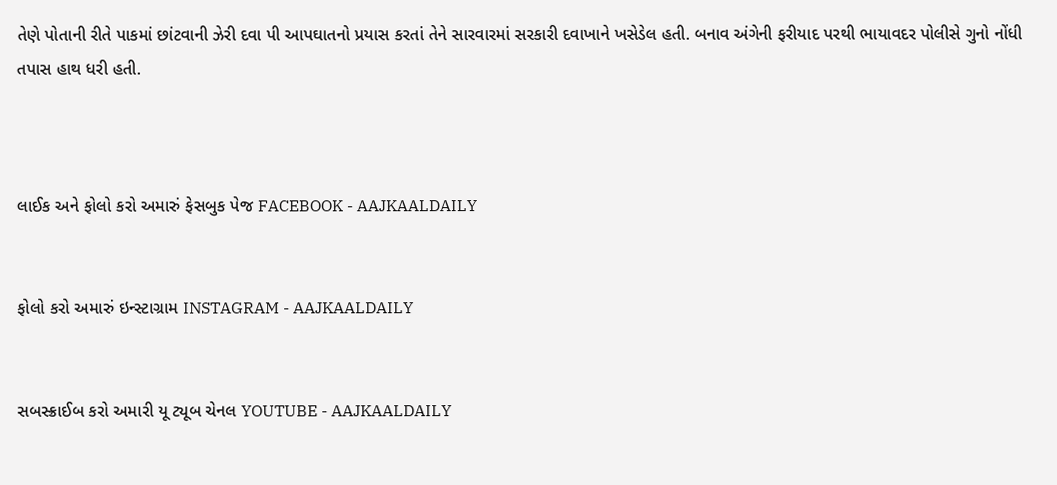તેણે પોતાની રીતે પાકમાં છાંટવાની ઝેરી દવા પી આપઘાતનો પ્રયાસ કરતાં તેને સારવારમાં સરકારી દવાખાને ખસેડેલ હતી. બનાવ અંગેની ફરીયાદ પરથી ભાયાવદર પોલીસે ગુનો નોંધી તપાસ હાથ ધરી હતી.



લાઈક અને ફોલો કરો અમારું ફેસબુક પેજ FACEBOOK - AAJKAALDAILY


ફોલો કરો અમારું ઇન્સ્ટાગ્રામ INSTAGRAM - AAJKAALDAILY


સબસ્ક્રાઈબ કરો અમારી યૂ ટ્યૂબ ચેનલ YOUTUBE - AAJKAALDAILY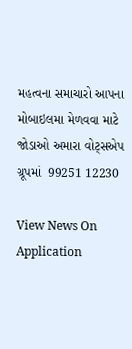મહત્વના સમાચારો આપના મોબાઇલમા મેળવવા માટે જોડાઓ અમારા વોટ્સએપ ગ્રૂપમાં  99251 12230

View News On Application